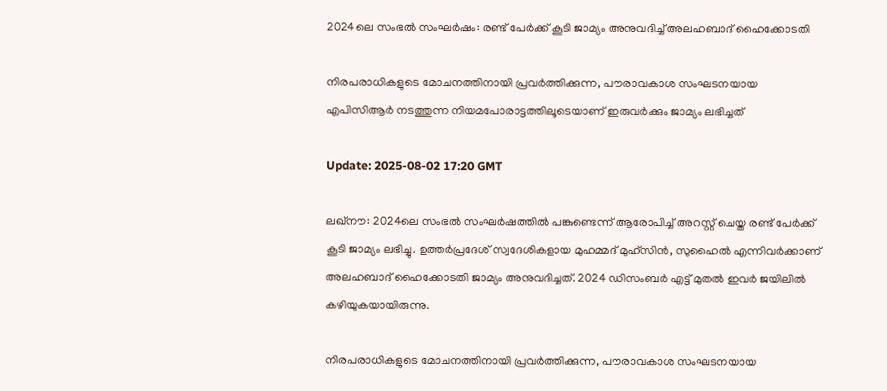2024ലെ സംഭൽ സംഘർഷം: രണ്ട് പേർക്ക് കൂടി ജാമ്യം അനുവദിച്ച് അലഹബാദ് ഹൈക്കോടതി

നിരപരാധികളുടെ മോചനത്തിനായി പ്രവര്‍ത്തിക്കുന്ന, പൗരാവകാശ സംഘടനയായ എപിസിആർ നടത്തുന്ന നിയമപോരാട്ടത്തിലൂടെയാണ് ഇരുവര്‍ക്കും ജാമ്യം ലഭിച്ചത്

Update: 2025-08-02 17:20 GMT

ലഖ്‌നൗ: 2024ലെ സംഭൽ സംഘര്‍ഷത്തില്‍ പങ്കുണ്ടെന്ന് ആരോപിച്ച് അറസ്റ്റ് ചെയ്ത രണ്ട് പേര്‍ക്ക് കൂടി ജാമ്യം ലഭിച്ചു. ഉത്തര്‍പ്രദേശ് സ്വദേശികളായ മുഹമ്മദ് മുഹ്സിന്‍, സുഹൈല്‍ എന്നിവര്‍ക്കാണ് അലഹബാദ് ഹൈക്കോടതി ജാമ്യം അനുവദിച്ചത്. 2024 ഡിസംബര്‍ എട്ട് മുതല്‍ ഇവര്‍ ജയിലില്‍ കഴിയുകയായിരുന്നു.

നിരപരാധികളുടെ മോചനത്തിനായി പ്രവര്‍ത്തിക്കുന്ന, പൗരാവകാശ സംഘടനയായ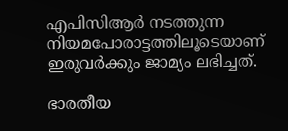എപിസിആർ നടത്തുന്ന നിയമപോരാട്ടത്തിലൂടെയാണ് ഇരുവര്‍ക്കും ജാമ്യം ലഭിച്ചത്.

ഭാരതീയ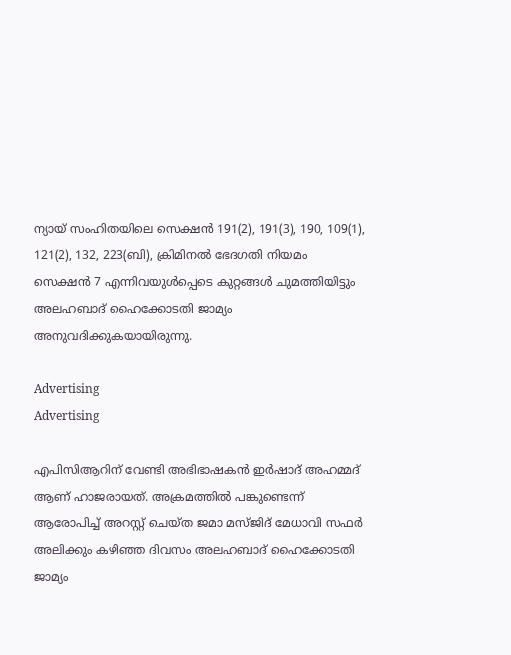ന്യായ് സംഹിതയിലെ സെക്ഷൻ 191(2), 191(3), 190, 109(1), 121(2), 132, 223(ബി), ക്രിമിനൽ ഭേദഗതി നിയമം സെക്ഷൻ 7 എന്നിവയുൾപ്പെടെ കുറ്റങ്ങൾ ചുമത്തിയിട്ടും അലഹബാദ് ഹൈക്കോടതി ജാമ്യം അനുവദിക്കുകയായിരുന്നു.

Advertising
Advertising

എപിസിആറിന് വേണ്ടി അഭിഭാഷകൻ ഇർഷാദ് അഹമ്മദ് ആണ് ഹാജരായത്. അക്രമത്തിൽ പങ്കുണ്ടെന്ന് ആരോപിച്ച് അറസ്റ്റ് ചെയ്ത ജമാ മസ്ജിദ് മേധാവി സഫർ അലിക്കും കഴിഞ്ഞ ദിവസം അലഹബാദ് ഹൈക്കോടതി ജാമ്യം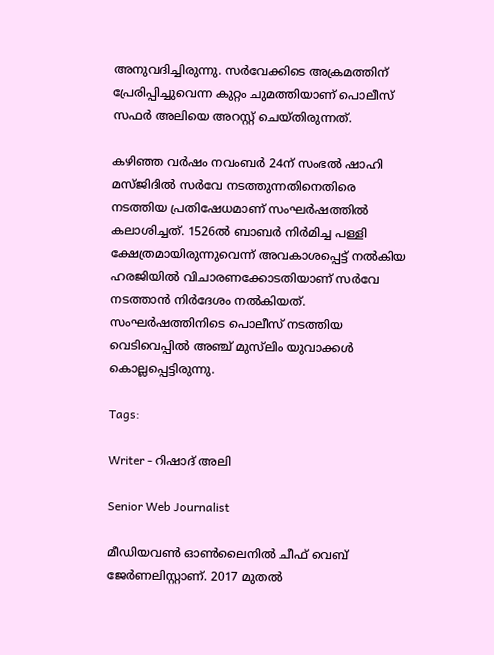അനുവദിച്ചിരുന്നു. സർവേക്കിടെ അക്രമത്തിന് പ്രേരിപ്പിച്ചുവെന്ന കുറ്റം ചുമത്തിയാണ് പൊലീസ് സഫർ അലിയെ അറസ്റ്റ് ചെയ്തിരുന്നത്.

കഴിഞ്ഞ വർഷം നവംബർ 24ന് സംഭൽ ഷാഹി മസ്ജിദിൽ സർവേ നടത്തുന്നതിനെതിരെ നടത്തിയ പ്രതിഷേധമാണ് സംഘർഷത്തിൽ കലാശിച്ചത്. 1526ൽ ബാബർ നിർമിച്ച പള്ളി ക്ഷേത്രമായിരുന്നുവെന്ന് അവകാശപ്പെട്ട് നൽകിയ ഹരജിയിൽ വിചാരണക്കോടതിയാണ് സർവേ നടത്താൻ നിർദേശം നൽകിയത്. സംഘർഷത്തിനിടെ പൊലീസ് നടത്തിയ വെടിവെപ്പിൽ അഞ്ച് മുസ്‌ലിം യുവാക്കൾ കൊല്ലപ്പെട്ടിരുന്നു.

Tags:

Writer - റിഷാദ് അലി

Senior Web Journalist

മീഡിയവൺ ഓൺലൈനിൽ ചീഫ് വെബ് ജേർണലിസ്റ്റാണ്. 2017 മുതൽ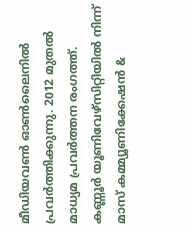മീഡിയവൺ ഓൺലൈനിൽ പ്രവർത്തിക്കുന്നു. 2012 മുതൽ മാധ്യമ പ്രവർത്തന രംഗത്ത്. കണ്ണൂര്‍ യൂണിവേഴ്‌സിറ്റിയിൽ നിന്ന് മാസ് കമ്മ്യൂണിക്കേഷന്‍ &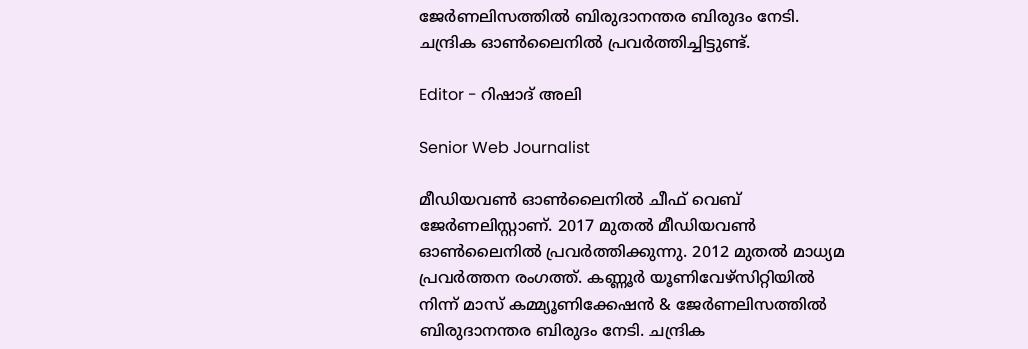ജേര്‍ണലിസത്തില്‍ ബിരുദാനന്തര ബിരുദം നേടി. ചന്ദ്രിക ഓണ്‍ലൈനില്‍ പ്രവര്‍ത്തിച്ചിട്ടുണ്ട്.

Editor - റിഷാദ് അലി

Senior Web Journalist

മീഡിയവൺ ഓൺലൈനിൽ ചീഫ് വെബ് ജേർണലിസ്റ്റാണ്. 2017 മുതൽ മീഡിയവൺ ഓൺലൈനിൽ പ്രവർത്തിക്കുന്നു. 2012 മുതൽ മാധ്യമ പ്രവർത്തന രംഗത്ത്. കണ്ണൂര്‍ യൂണിവേഴ്‌സിറ്റിയിൽ നിന്ന് മാസ് കമ്മ്യൂണിക്കേഷന്‍ & ജേര്‍ണലിസത്തില്‍ ബിരുദാനന്തര ബിരുദം നേടി. ചന്ദ്രിക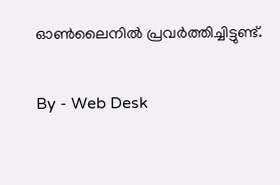ഓണ്‍ലൈനില്‍ പ്രവര്‍ത്തിച്ചിട്ടുണ്ട്.

By - Web Desk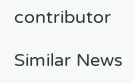contributor

Similar News